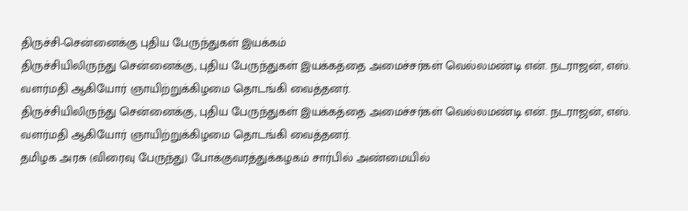திருச்சி-சென்னைக்கு புதிய பேருந்துகள் இயக்கம்
திருச்சியிலிருந்து சென்னைக்கு, புதிய பேருந்துகள் இயக்கத்தை அமைச்சர்கள் வெல்லமண்டி என். நடராஜன், எஸ். வளர்மதி ஆகியோர் ஞாயிற்றுக்கிழமை தொடங்கி வைத்தனர்.
திருச்சியிலிருந்து சென்னைக்கு, புதிய பேருந்துகள் இயக்கத்தை அமைச்சர்கள் வெல்லமண்டி என். நடராஜன், எஸ். வளர்மதி ஆகியோர் ஞாயிற்றுக்கிழமை தொடங்கி வைத்தனர்.
தமிழக அரசு (விரைவு பேருந்து) போக்குவரத்துக்கழகம் சார்பில் அண்மையில்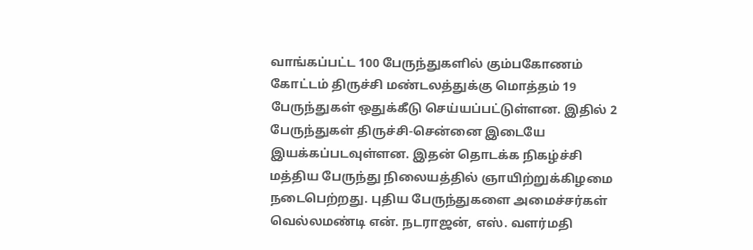வாங்கப்பட்ட 100 பேருந்துகளில் கும்பகோணம் கோட்டம் திருச்சி மண்டலத்துக்கு மொத்தம் 19 பேருந்துகள் ஒதுக்கீடு செய்யப்பட்டுள்ளன. இதில் 2 பேருந்துகள் திருச்சி-சென்னை இடையே இயக்கப்படவுள்ளன. இதன் தொடக்க நிகழ்ச்சி மத்திய பேருந்து நிலையத்தில் ஞாயிற்றுக்கிழமை நடைபெற்றது. புதிய பேருந்துகளை அமைச்சர்கள் வெல்லமண்டி என். நடராஜன், எஸ். வளர்மதி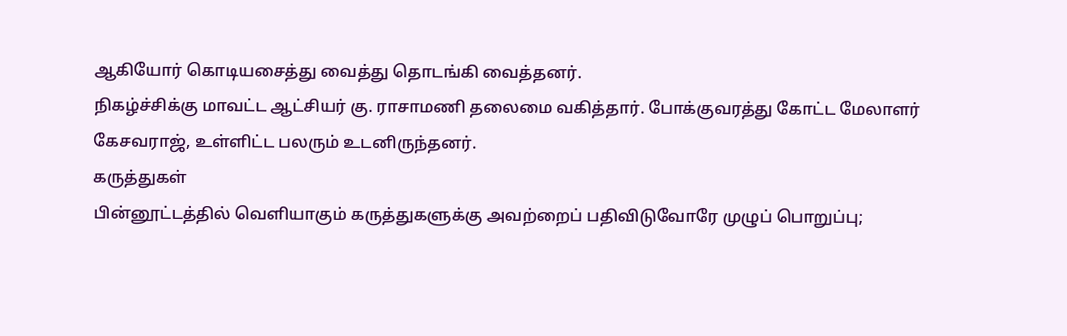ஆகியோர் கொடியசைத்து வைத்து தொடங்கி வைத்தனர்.
நிகழ்ச்சிக்கு மாவட்ட ஆட்சியர் கு. ராசாமணி தலைமை வகித்தார். போக்குவரத்து கோட்ட மேலாளர் கேசவராஜ், உள்ளிட்ட பலரும் உடனிருந்தனர்.
கருத்துகள்
பின்னூட்டத்தில் வெளியாகும் கருத்துகளுக்கு அவற்றைப் பதிவிடுவோரே முழுப் பொறுப்பு;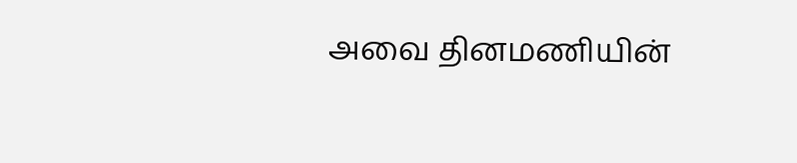அவை தினமணியின்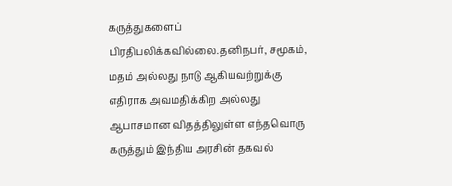கருத்துகளைப் பிரதிபலிக்கவில்லை.தனிநபர், சமூகம், மதம் அல்லது நாடு ஆகியவற்றுக்கு எதிராக அவமதிக்கிற அல்லது ஆபாசமான விதத்திலுள்ள எந்தவொரு கருத்தும் இந்திய அரசின் தகவல்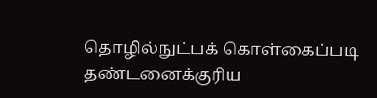தொழில்நுட்பக் கொள்கைப்படி தண்டனைக்குரிய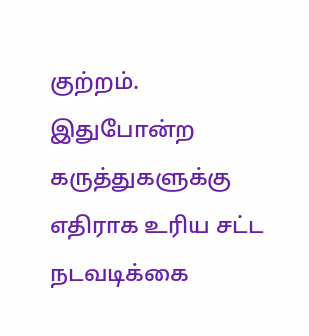குற்றம். இதுபோன்ற கருத்துகளுக்கு எதிராக உரிய சட்ட நடவடிக்கை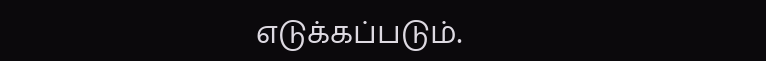எடுக்கப்படும்.